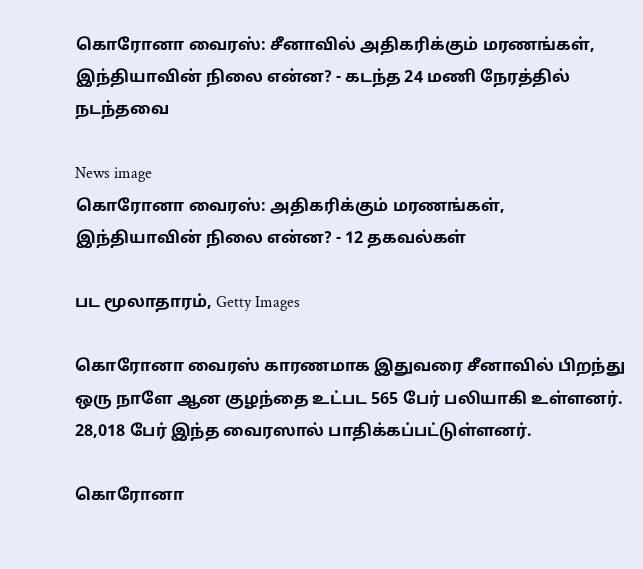கொரோனா வைரஸ்: சீனாவில் அதிகரிக்கும் மரணங்கள், இந்தியாவின் நிலை என்ன? - கடந்த 24 மணி நேரத்தில் நடந்தவை

News image
கொரோனா வைரஸ்: அதிகரிக்கும் மரணங்கள், இந்தியாவின் நிலை என்ன? - 12 தகவல்கள்

பட மூலாதாரம், Getty Images

கொரோனா வைரஸ் காரணமாக இதுவரை சீனாவில் பிறந்து ஒரு நாளே ஆன குழந்தை உட்பட 565 பேர் பலியாகி உள்ளனர். 28,018 பேர் இந்த வைரஸால் பாதிக்கப்பட்டுள்ளனர்.

கொரோனா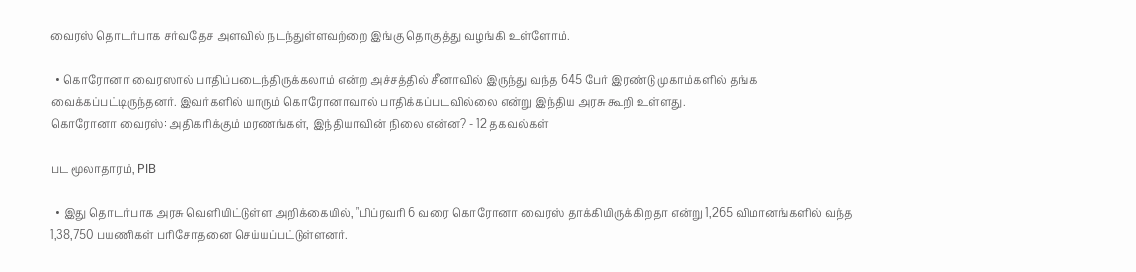வைரஸ் தொடர்பாக சர்வதேச அளவில் நடந்துள்ளவற்றை இங்கு தொகுத்து வழங்கி உள்ளோம்.

  • கொரோனா வைரஸால் பாதிப்படைந்திருக்கலாம் என்ற அச்சத்தில் சீனாவில் இருந்து வந்த 645 பேர் இரண்டு முகாம்களில் தங்க வைக்கப்பட்டிருந்தனர். இவர்களில் யாரும் கொரோனாவால் பாதிக்கப்படவில்லை என்று இந்திய அரசு கூறி உள்ளது.
கொரோனா வைரஸ்: அதிகரிக்கும் மரணங்கள், இந்தியாவின் நிலை என்ன? - 12 தகவல்கள்

பட மூலாதாரம், PIB

  • இது தொடர்பாக அரசு வெளியிட்டுள்ள அறிக்கையில், "பிப்ரவரி 6 வரை கொரோனா வைரஸ் தாக்கியிருக்கிறதா என்று 1,265 விமானங்களில் வந்த 1,38,750 பயணிகள் பரிசோதனை செய்யப்பட்டுள்ளனர்.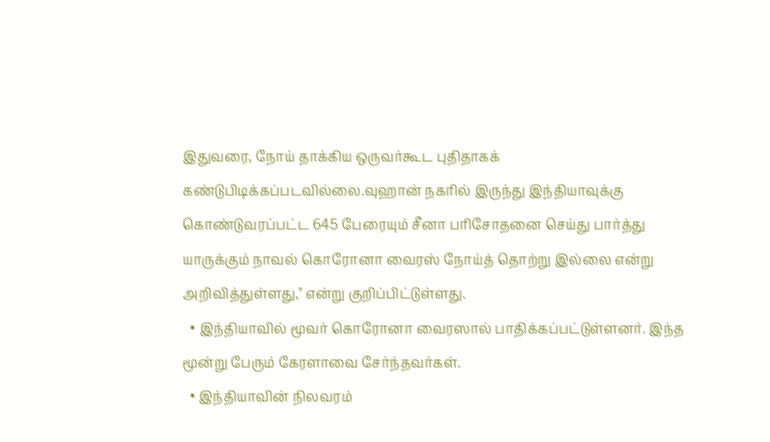இதுவரை, நோய் தாக்கிய ஒருவர்கூட புதிதாகக் கண்டுபிடிக்கப்படவில்லை.வுஹான் நகரில் இருந்து இந்தியாவுக்கு கொண்டுவரப்பட்ட 645 பேரையும் சீனா பரிசோதனை செய்து பார்த்து யாருக்கும் நாவல் கொரோனா வைரஸ் நோய்த் தொற்று இல்லை என்று அறிவித்துள்ளது," என்று குறிப்பிட்டுள்ளது.
  • இந்தியாவில் மூவர் கொரோனா வைரஸால் பாதிக்கப்பட்டுள்ளனர். இந்த மூன்று பேரும் கேரளாவை சேர்ந்தவர்கள்.
  • இந்தியாவின் நிலவரம்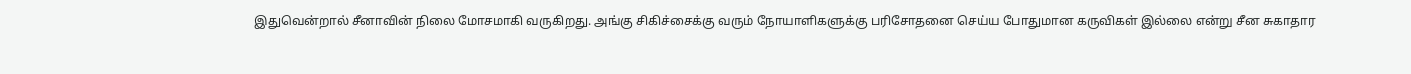இதுவென்றால் சீனாவின் நிலை மோசமாகி வருகிறது. அங்கு சிகிச்சைக்கு வரும் நோயாளிகளுக்கு பரிசோதனை செய்ய போதுமான கருவிகள் இல்லை என்று சீன சுகாதார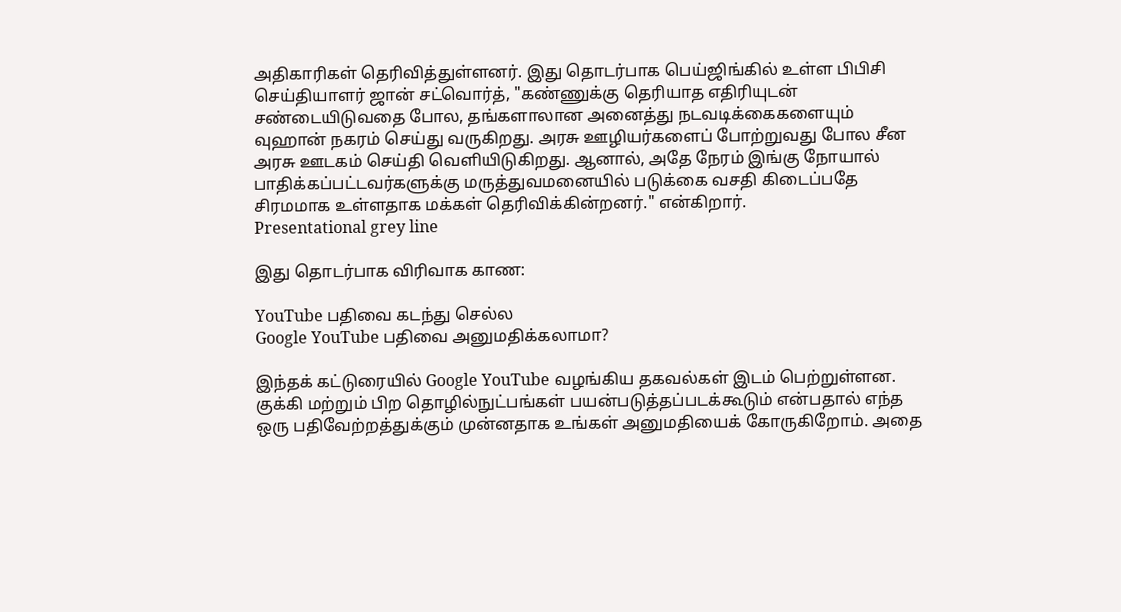அதிகாரிகள் தெரிவித்துள்ளனர். இது தொடர்பாக பெய்ஜிங்கில் உள்ள பிபிசி செய்தியாளர் ஜான் சட்வொர்த், "கண்ணுக்கு தெரியாத எதிரியுடன் சண்டையிடுவதை போல, தங்களாலான அனைத்து நடவடிக்கைகளையும் வுஹான் நகரம் செய்து வருகிறது. அரசு ஊழியர்களைப் போற்றுவது போல சீன அரசு ஊடகம் செய்தி வெளியிடுகிறது. ஆனால், அதே நேரம் இங்கு நோயால் பாதிக்கப்பட்டவர்களுக்கு மருத்துவமனையில் படுக்கை வசதி கிடைப்பதே சிரமமாக உள்ளதாக மக்கள் தெரிவிக்கின்றனர்." என்கிறார்.
Presentational grey line

இது தொடர்பாக விரிவாக காண:

YouTube பதிவை கடந்து செல்ல
Google YouTube பதிவை அனுமதிக்கலாமா?

இந்தக் கட்டுரையில் Google YouTube வழங்கிய தகவல்கள் இடம் பெற்றுள்ளன. குக்கி மற்றும் பிற தொழில்நுட்பங்கள் பயன்படுத்தப்படக்கூடும் என்பதால் எந்த ஒரு பதிவேற்றத்துக்கும் முன்னதாக உங்கள் அனுமதியைக் கோருகிறோம். அதை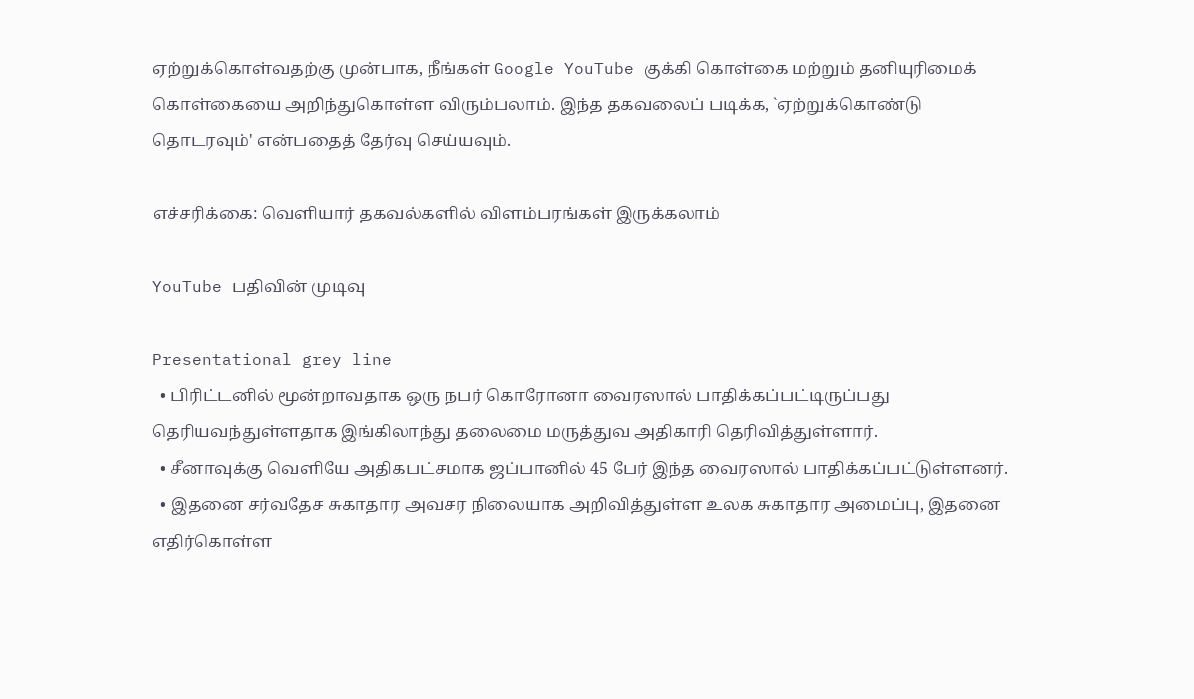ஏற்றுக்கொள்வதற்கு முன்பாக, நீங்கள் Google YouTube குக்கி கொள்கை மற்றும் தனியுரிமைக் கொள்கையை அறிந்துகொள்ள விரும்பலாம். இந்த தகவலைப் படிக்க, `ஏற்றுக்கொண்டு தொடரவும்' என்பதைத் தேர்வு செய்யவும்.

எச்சரிக்கை: வெளியார் தகவல்களில் விளம்பரங்கள் இருக்கலாம்

YouTube பதிவின் முடிவு

Presentational grey line
  • பிரிட்டனில் மூன்றாவதாக ஒரு நபர் கொரோனா வைரஸால் பாதிக்கப்பட்டிருப்பது தெரியவந்துள்ளதாக இங்கிலாந்து தலைமை மருத்துவ அதிகாரி தெரிவித்துள்ளார்.
  • சீனாவுக்கு வெளியே அதிகபட்சமாக ஜப்பானில் 45 பேர் இந்த வைரஸால் பாதிக்கப்பட்டுள்ளனர்.
  • இதனை சர்வதேச சுகாதார அவசர நிலையாக அறிவித்துள்ள உலக சுகாதார அமைப்பு, இதனை எதிர்கொள்ள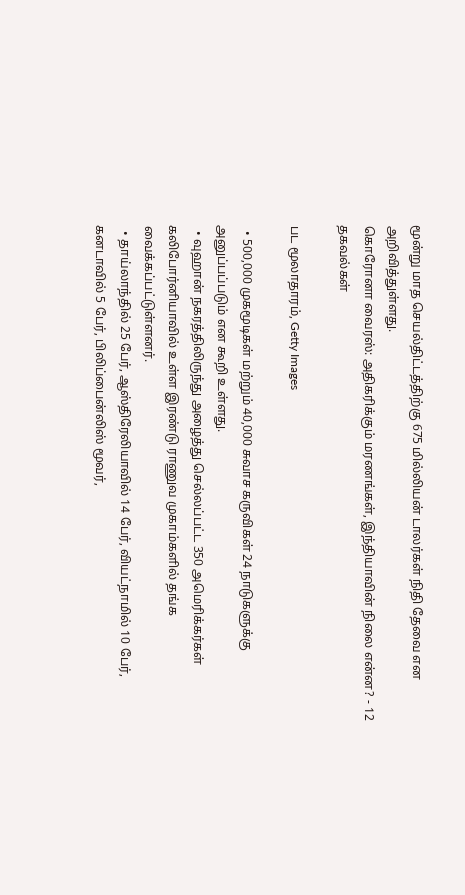மூன்று மாத செயல்திட்டத்திற்கு 675 மில்லியன் டாலர்கள் நிதி தேவை என அறிவித்துள்ளது.
கொரோனா வைரஸ்: அதிகரிக்கும் மரணங்கள், இந்தியாவின் நிலை என்ன? - 12 தகவல்கள்

பட மூலாதாரம், Getty Images

  • 500,000 முகமூடிகள் மற்றும் 40,000 சுவாச கருவிகள் 24 நாடுகளுக்கு அனுப்பப்படும் என கூறி உள்ளது.
  • வுஹான் நகரத்திலிருந்து அழைத்து செல்லப்பட்ட 350 அமெரிக்கர்கள் கலிபோர்னியாவில் உள்ள இரண்டு ராணுவ முகாம்களில் தங்க வைக்கப்பட்டுள்ளனர்.
  • தாய்லாந்தில் 25 பேர், ஆஸ்திரேலியாவில் 14 பேர், வியட்நாமில் 10 பேர், கனடாவில் 5 பேர், பிலிப்பைன்லிஸ் மூவர்,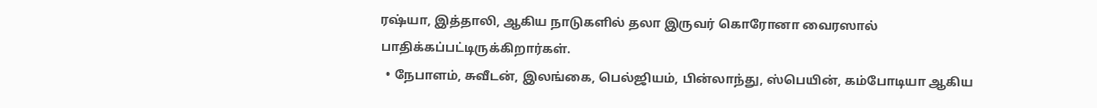ரஷ்யா, இத்தாலி, ஆகிய நாடுகளில் தலா இருவர் கொரோனா வைரஸால் பாதிக்கப்பட்டிருக்கிறார்கள்.
  • நேபாளம், சுவீடன், இலங்கை, பெல்ஜியம், பின்லாந்து, ஸ்பெயின், கம்போடியா ஆகிய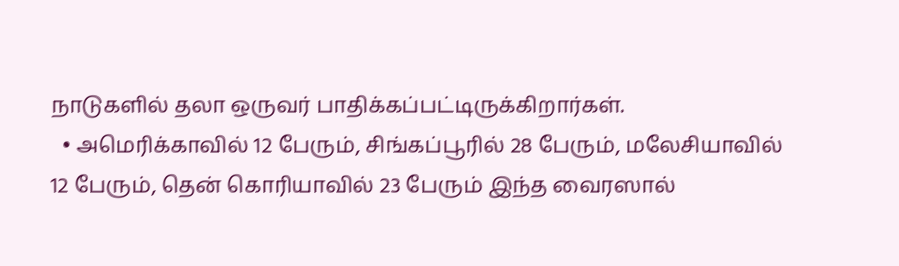நாடுகளில் தலா ஒருவர் பாதிக்கப்பட்டிருக்கிறார்கள்.
  • அமெரிக்காவில் 12 பேரும், சிங்கப்பூரில் 28 பேரும், மலேசியாவில் 12 பேரும், தென் கொரியாவில் 23 பேரும் இந்த வைரஸால்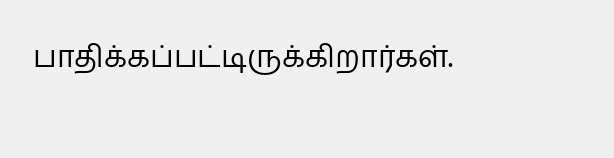பாதிக்கப்பட்டிருக்கிறார்கள்.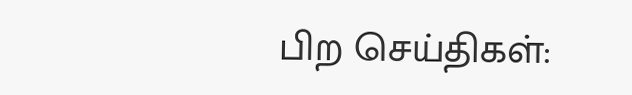பிற செய்திகள்: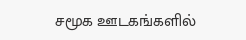சமூக ஊடகங்களில்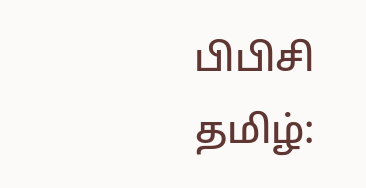பிபிசி தமிழ்: